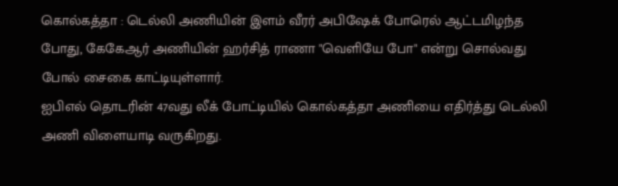கொல்கத்தா : டெல்லி அணியின் இளம் வீரர் அபிஷேக் போரெல் ஆட்டமிழந்த போது, கேகேஆர் அணியின் ஹர்சித் ராணா "வெளியே போ" என்று சொல்வது போல் சைகை காட்டியுள்ளார்.
ஐபிஎல் தொடரின் 47வது லீக் போட்டியில் கொல்கத்தா அணியை எதிர்த்து டெல்லி அணி விளையாடி வருகிறது.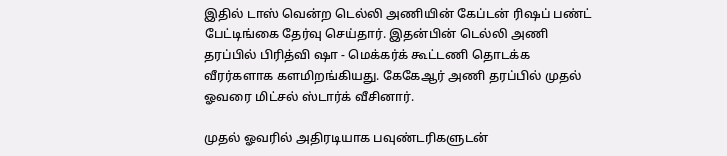இதில் டாஸ் வென்ற டெல்லி அணியின் கேப்டன் ரிஷப் பண்ட் பேட்டிங்கை தேர்வு செய்தார். இதன்பின் டெல்லி அணி தரப்பில் பிரித்வி ஷா - மெக்கர்க் கூட்டணி தொடக்க வீரர்களாக களமிறங்கியது. கேகேஆர் அணி தரப்பில் முதல் ஓவரை மிட்சல் ஸ்டார்க் வீசினார்.

முதல் ஓவரில் அதிரடியாக பவுண்டரிகளுடன்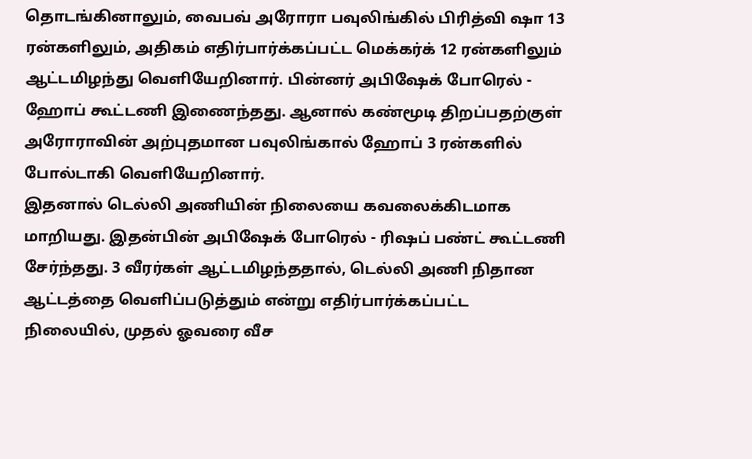தொடங்கினாலும், வைபவ் அரோரா பவுலிங்கில் பிரித்வி ஷா 13 ரன்களிலும், அதிகம் எதிர்பார்க்கப்பட்ட மெக்கர்க் 12 ரன்களிலும் ஆட்டமிழந்து வெளியேறினார். பின்னர் அபிஷேக் போரெல் - ஹோப் கூட்டணி இணைந்தது. ஆனால் கண்மூடி திறப்பதற்குள் அரோராவின் அற்புதமான பவுலிங்கால் ஹோப் 3 ரன்களில் போல்டாகி வெளியேறினார்.
இதனால் டெல்லி அணியின் நிலையை கவலைக்கிடமாக மாறியது. இதன்பின் அபிஷேக் போரெல் - ரிஷப் பண்ட் கூட்டணி சேர்ந்தது. 3 வீரர்கள் ஆட்டமிழந்ததால், டெல்லி அணி நிதான ஆட்டத்தை வெளிப்படுத்தும் என்று எதிர்பார்க்கப்பட்ட நிலையில், முதல் ஓவரை வீச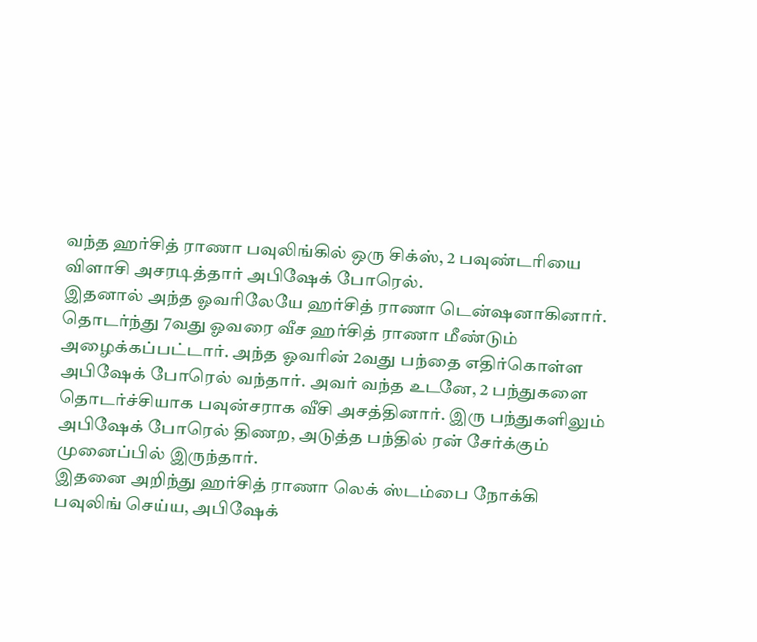வந்த ஹர்சித் ராணா பவுலிங்கில் ஒரு சிக்ஸ், 2 பவுண்டரியை விளாசி அசரடித்தார் அபிஷேக் போரெல்.
இதனால் அந்த ஓவரிலேயே ஹர்சித் ராணா டென்ஷனாகினார். தொடர்ந்து 7வது ஓவரை வீச ஹர்சித் ராணா மீண்டும் அழைக்கப்பட்டார். அந்த ஓவரின் 2வது பந்தை எதிர்கொள்ள அபிஷேக் போரெல் வந்தார். அவர் வந்த உடனே, 2 பந்துகளை தொடர்ச்சியாக பவுன்சராக வீசி அசத்தினார். இரு பந்துகளிலும் அபிஷேக் போரெல் திணற, அடுத்த பந்தில் ரன் சேர்க்கும் முனைப்பில் இருந்தார்.
இதனை அறிந்து ஹர்சித் ராணா லெக் ஸ்டம்பை நோக்கி பவுலிங் செய்ய, அபிஷேக்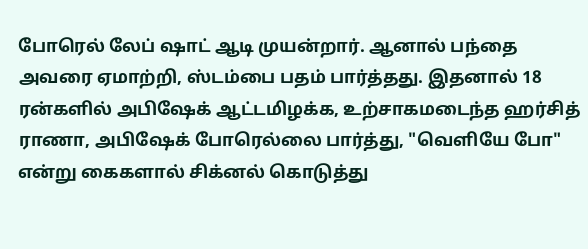போரெல் லேப் ஷாட் ஆடி முயன்றார். ஆனால் பந்தை அவரை ஏமாற்றி, ஸ்டம்பை பதம் பார்த்தது. இதனால் 18 ரன்களில் அபிஷேக் ஆட்டமிழக்க, உற்சாகமடைந்த ஹர்சித் ராணா, அபிஷேக் போரெல்லை பார்த்து, "வெளியே போ" என்று கைகளால் சிக்னல் கொடுத்து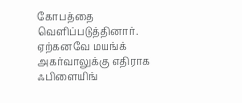கோபத்தை வெளிப்படுத்தினார். ஏற்கனவே மயங்க் அகர்வாலுக்கு எதிராக ஃபிளையிங்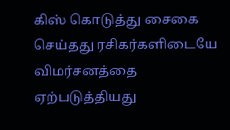கிஸ் கொடுத்து சைகை செய்தது ரசிகர்களிடையே விமர்சனத்தை ஏற்படுத்தியது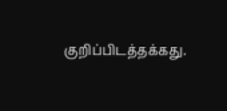குறிப்பிடத்தக்கது.